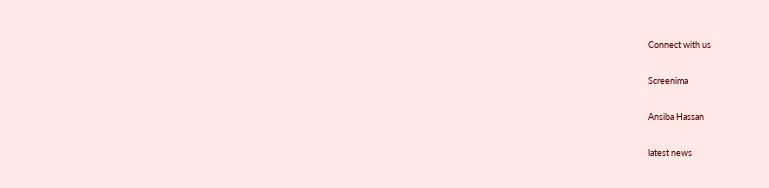Connect with us

Screenima

Ansiba Hassan

latest news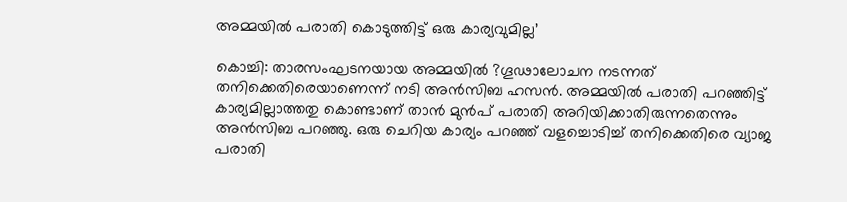അമ്മയില്‍ പരാതി കൊടുത്തിട്ട് ഒരു കാര്യവുമില്ല’

കൊച്ചി: താരസംഘടനയായ അമ്മയില്‍ ?ഗൂഢാലോചന നടന്നത് തനിക്കെതിരെയാണെന്ന് നടി അന്‍സിബ ഹസന്‍. അമ്മയില്‍ പരാതി പറഞ്ഞിട്ട് കാര്യമില്ലാത്തതു കൊണ്ടാണ് താന്‍ മുന്‍പ് പരാതി അറിയിക്കാതിരുന്നതെന്നും അന്‍സിബ പറഞ്ഞു. ഒരു ചെറിയ കാര്യം പറഞ്ഞ് വളച്ചൊടിച്ച് തനിക്കെതിരെ വ്യാജ പരാതി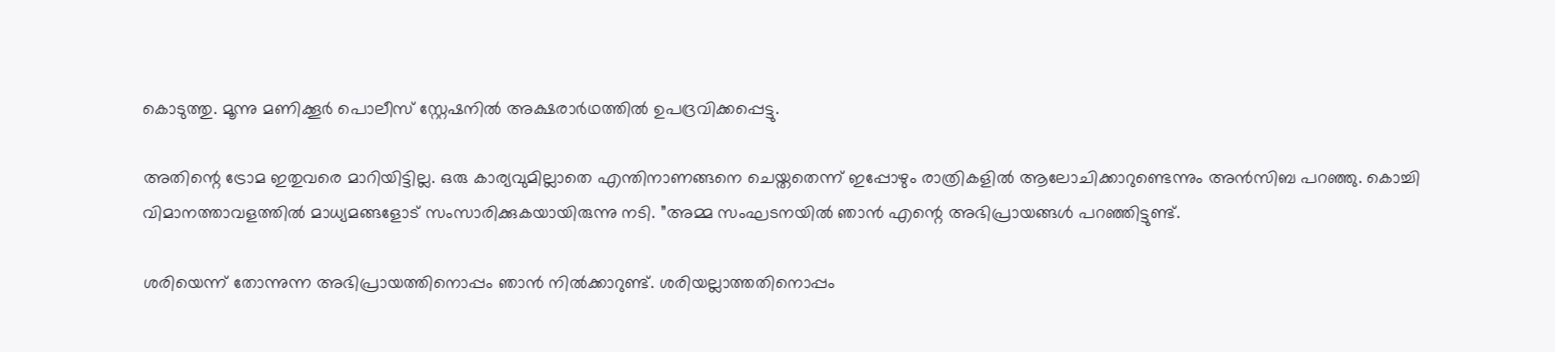കൊടുത്തു. മൂന്നു മണിക്കൂര്‍ പൊലീസ് സ്റ്റേഷനില്‍ അക്ഷരാര്‍ഥത്തില്‍ ഉപദ്രവിക്കപ്പെട്ടു.

അതിന്റെ ട്രോമ ഇതുവരെ മാറിയിട്ടില്ല. ഒരു കാര്യവുമില്ലാതെ എന്തിനാണങ്ങനെ ചെയ്തതെന്ന് ഇപ്പോഴും രാത്രികളില്‍ ആലോചിക്കാറുണ്ടെന്നും അന്‍സിബ പറഞ്ഞു. കൊച്ചി വിമാനത്താവളത്തില്‍ മാധ്യമങ്ങളോട് സംസാരിക്കുകയായിരുന്നു നടി. ”അമ്മ സംഘടനയില്‍ ഞാന്‍ എന്റെ അഭിപ്രായങ്ങള്‍ പറഞ്ഞിട്ടുണ്ട്.

ശരിയെന്ന് തോന്നുന്ന അഭിപ്രായത്തിനൊപ്പം ഞാന്‍ നില്‍ക്കാറുണ്ട്. ശരിയല്ലാത്തതിനൊപ്പം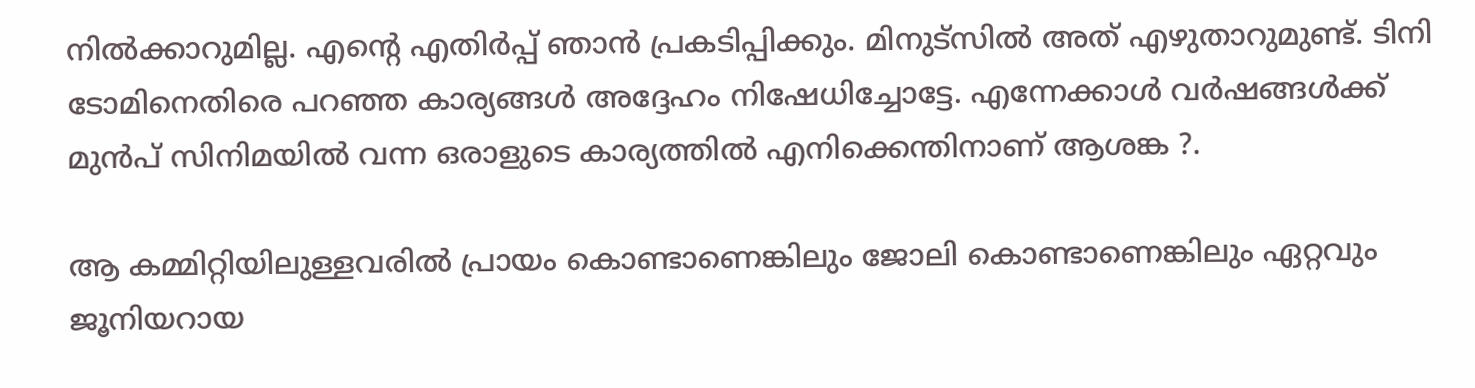നില്‍ക്കാറുമില്ല. എന്റെ എതിര്‍പ്പ് ഞാന്‍ പ്രകടിപ്പിക്കും. മിനുട്‌സില്‍ അത് എഴുതാറുമുണ്ട്. ടിനി ടോമിനെതിരെ പറഞ്ഞ കാര്യങ്ങള്‍ അദ്ദേഹം നിഷേധിച്ചോട്ടേ. എന്നേക്കാള്‍ വര്‍ഷങ്ങള്‍ക്ക് മുന്‍പ് സിനിമയില്‍ വന്ന ഒരാളുടെ കാര്യത്തില്‍ എനിക്കെന്തിനാണ് ആശങ്ക ?.

ആ കമ്മിറ്റിയിലുള്ളവരില്‍ പ്രായം കൊണ്ടാണെങ്കിലും ജോലി കൊണ്ടാണെങ്കിലും ഏറ്റവും ജൂനിയറായ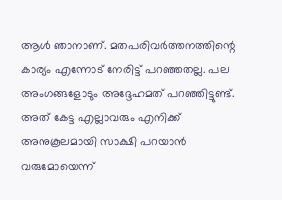ആള്‍ ഞാനാണ്. മതപരിവര്‍ത്തനത്തിന്റെ കാര്യം എന്നോട് നേരിട്ട് പറഞ്ഞതല്ല. പല അംഗങ്ങളോടും അദ്ദേഹമത് പറഞ്ഞിട്ടുണ്ട്. അത് കേട്ട എല്ലാവരും എനിക്ക് അനുകൂലമായി സാക്ഷി പറയാന്‍ വരുമോയെന്ന്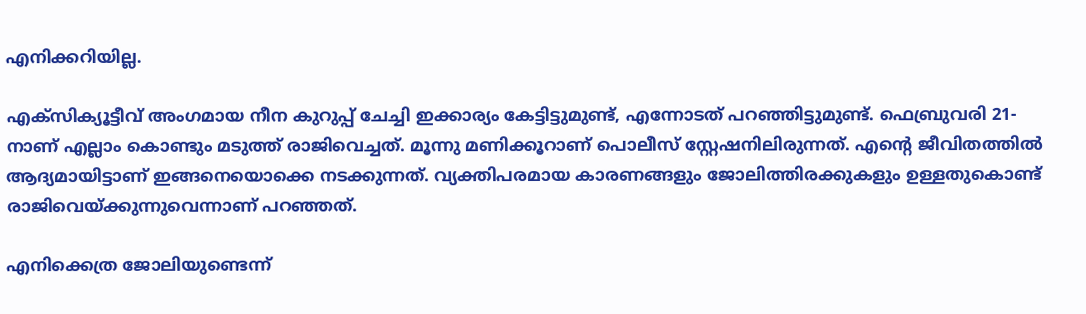എനിക്കറിയില്ല.

എക്‌സിക്യൂട്ടീവ് അംഗമായ നീന കുറുപ്പ് ചേച്ചി ഇക്കാര്യം കേട്ടിട്ടുമുണ്ട്, എന്നോടത് പറഞ്ഞിട്ടുമുണ്ട്. ഫെബ്രുവരി 21-നാണ് എല്ലാം കൊണ്ടും മടുത്ത് രാജിവെച്ചത്. മൂന്നു മണിക്കൂറാണ് പൊലീസ് സ്റ്റേഷനിലിരുന്നത്. എന്റെ ജീവിതത്തില്‍ ആദ്യമായിട്ടാണ് ഇങ്ങനെയൊക്കെ നടക്കുന്നത്. വ്യക്തിപരമായ കാരണങ്ങളും ജോലിത്തിരക്കുകളും ഉള്ളതുകൊണ്ട് രാജിവെയ്ക്കുന്നുവെന്നാണ് പറഞ്ഞത്.

എനിക്കെത്ര ജോലിയുണ്ടെന്ന്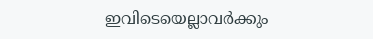ഇവിടെയെല്ലാവര്‍ക്കും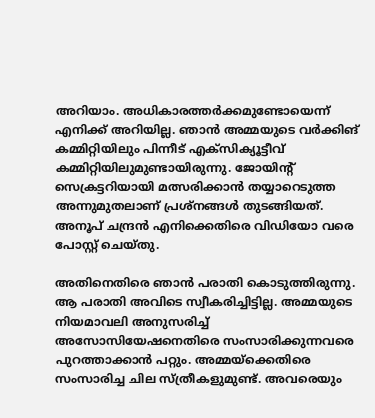അറിയാം. അധികാരത്തര്‍ക്കമുണ്ടോയെന്ന് എനിക്ക് അറിയില്ല. ഞാന്‍ അമ്മയുടെ വര്‍ക്കിങ് കമ്മിറ്റിയിലും പിന്നീട് എക്‌സിക്യൂട്ടീവ് കമ്മിറ്റിയിലുമുണ്ടായിരുന്നു. ജോയിന്റ് സെക്രട്ടറിയായി മത്സരിക്കാന്‍ തയ്യാറെടുത്ത അന്നുമുതലാണ് പ്രശ്‌നങ്ങള്‍ തുടങ്ങിയത്. അനൂപ് ചന്ദ്രന്‍ എനിക്കെതിരെ വിഡിയോ വരെ പോസ്റ്റ് ചെയ്തു.

അതിനെതിരെ ഞാന്‍ പരാതി കൊടുത്തിരുന്നു. ആ പരാതി അവിടെ സ്വീകരിച്ചിട്ടില്ല. അമ്മയുടെ നിയമാവലി അനുസരിച്ച് അസോസിയേഷനെതിരെ സംസാരിക്കുന്നവരെ പുറത്താക്കാന്‍ പറ്റും. അമ്മയ്‌ക്കെതിരെ സംസാരിച്ച ചില സ്ത്രീകളുമുണ്ട്. അവരെയും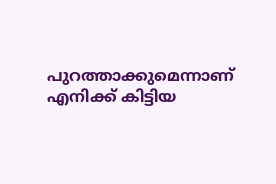പുറത്താക്കുമെന്നാണ് എനിക്ക് കിട്ടിയ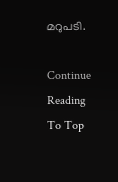മറുപടി.

Continue Reading
To Top